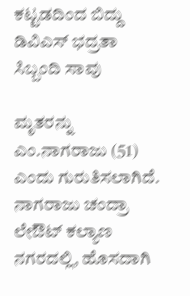ಕಟ್ಟಡದಿಂದ ಬಿದ್ದು ಡಿವಿಎಸ್ ಭದ್ರತಾ ಸಿಬ್ಬಂದಿ ಸಾವು

ಮೃತರನ್ನು ಎಂ.ನಾಗರಾಜು (51) ಎಂದು ಗುರುತಿಸಲಾಗಿದೆ. ನಾಗರಾಜು ಚಂದ್ರಾ ಲೇಔಟ್ ಕಲ್ಯಾಣ ನಗರದಲ್ಲಿ, ಹೊಸದಾಗಿ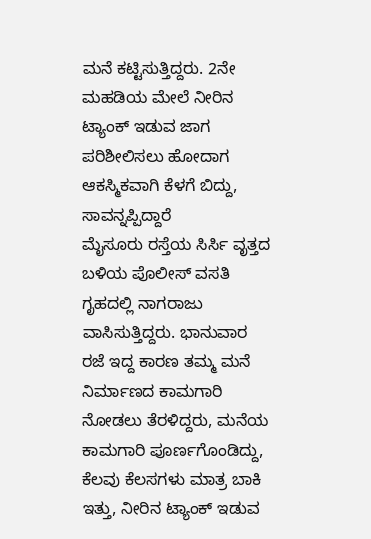ಮನೆ ಕಟ್ಟಿಸುತ್ತಿದ್ದರು. 2ನೇ ಮಹಡಿಯ ಮೇಲೆ ನೀರಿನ ಟ್ಯಾಂಕ್ ಇಡುವ ಜಾಗ ಪರಿಶೀಲಿಸಲು ಹೋದಾಗ ಆಕಸ್ಮಿಕವಾಗಿ ಕೆಳಗೆ ಬಿದ್ದು, ಸಾವನ್ನಪ್ಪಿದ್ದಾರೆ
ಮೈಸೂರು ರಸ್ತೆಯ ಸಿರ್ಸಿ ವೃತ್ತದ ಬಳಿಯ ಪೊಲೀಸ್ ವಸತಿ ಗೃಹದಲ್ಲಿ ನಾಗರಾಜು ವಾಸಿಸುತ್ತಿದ್ದರು. ಭಾನುವಾರ ರಜೆ ಇದ್ದ ಕಾರಣ ತಮ್ಮ ಮನೆ ನಿರ್ಮಾಣದ ಕಾಮಗಾರಿ ನೋಡಲು ತೆರಳಿದ್ದರು, ಮನೆಯ ಕಾಮಗಾರಿ ಪೂರ್ಣಗೊಂಡಿದ್ದು, ಕೆಲವು ಕೆಲಸಗಳು ಮಾತ್ರ ಬಾಕಿ ಇತ್ತು, ನೀರಿನ ಟ್ಯಾಂಕ್ ಇಡುವ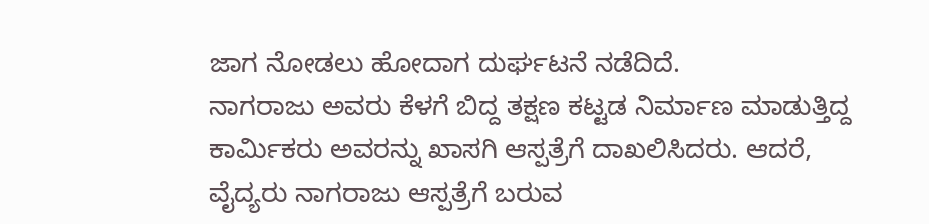ಜಾಗ ನೋಡಲು ಹೋದಾಗ ದುರ್ಘಟನೆ ನಡೆದಿದೆ.
ನಾಗರಾಜು ಅವರು ಕೆಳಗೆ ಬಿದ್ದ ತಕ್ಷಣ ಕಟ್ಟಡ ನಿರ್ಮಾಣ ಮಾಡುತ್ತಿದ್ದ ಕಾರ್ಮಿಕರು ಅವರನ್ನು ಖಾಸಗಿ ಆಸ್ಪತ್ರೆಗೆ ದಾಖಲಿಸಿದರು. ಆದರೆ, ವೈದ್ಯರು ನಾಗರಾಜು ಆಸ್ಪತ್ರೆಗೆ ಬರುವ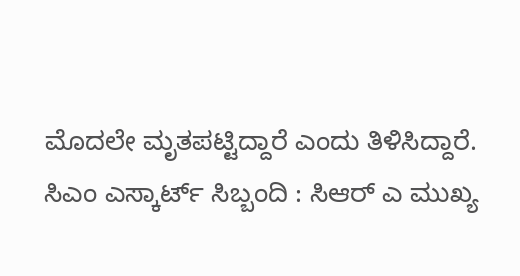ಮೊದಲೇ ಮೃತಪಟ್ಟಿದ್ದಾರೆ ಎಂದು ತಿಳಿಸಿದ್ದಾರೆ.
ಸಿಎಂ ಎಸ್ಕಾರ್ಟ್ ಸಿಬ್ಬಂದಿ : ಸಿಆರ್ ಎ ಮುಖ್ಯ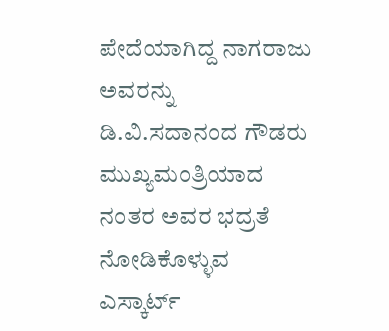ಪೇದೆಯಾಗಿದ್ದ ನಾಗರಾಜು ಅವರನ್ನು ಡಿ.ವಿ.ಸದಾನಂದ ಗೌಡರು ಮುಖ್ಯಮಂತ್ರಿಯಾದ ನಂತರ ಅವರ ಭದ್ರತೆ ನೋಡಿಕೊಳ್ಳುವ ಎಸ್ಕಾರ್ಟ್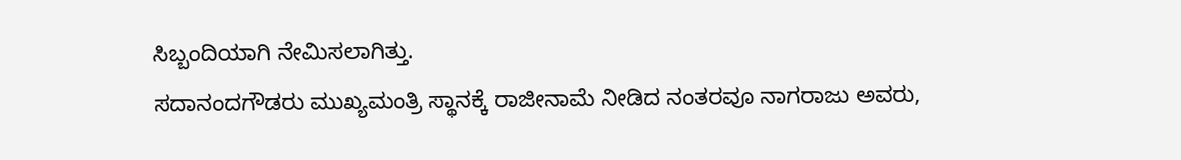ಸಿಬ್ಬಂದಿಯಾಗಿ ನೇಮಿಸಲಾಗಿತ್ತು.
ಸದಾನಂದಗೌಡರು ಮುಖ್ಯಮಂತ್ರಿ ಸ್ಥಾನಕ್ಕೆ ರಾಜೀನಾಮೆ ನೀಡಿದ ನಂತರವೂ ನಾಗರಾಜು ಅವರು,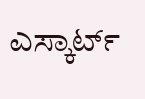ಎಸ್ಕಾರ್ಟ್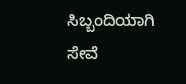ಸಿಬ್ಬಂದಿಯಾಗಿ ಸೇವೆ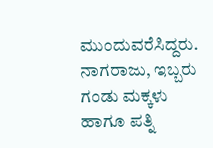ಮುಂದುವರೆಸಿದ್ದರು. ನಾಗರಾಜು, ಇಬ್ಬರು ಗಂಡು ಮಕ್ಕಳು ಹಾಗೂ ಪತ್ನಿ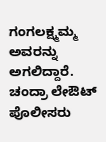ಗಂಗಲಕ್ಷ್ಮಮ್ಮ ಅವರನ್ನು ಅಗಲಿದ್ದಾರೆ. ಚಂದ್ರಾ ಲೇಔಟ್ ಪೊಲೀಸರು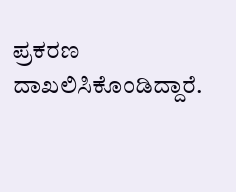ಪ್ರಕರಣ ದಾಖಲಿಸಿಕೊಂಡಿದ್ದಾರೆ.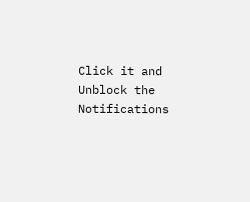Click it and Unblock the Notifications